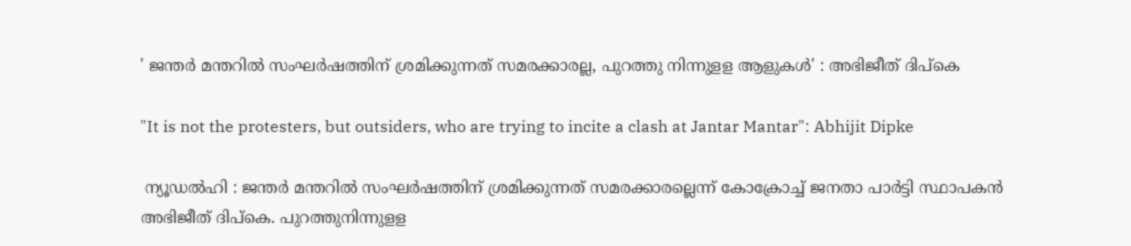' ജന്തർ മന്തറിൽ സംഘർഷത്തിന് ശ്രമിക്കുന്നത് സമരക്കാരല്ല, പുറത്തു നിന്നുളള ആളുകൾ' : അഭിജീത് ദിപ്‌കെ

"It is not the protesters, but outsiders, who are trying to incite a clash at Jantar Mantar": Abhijit Dipke

 ന്യൂഡൽഹി : ജന്തർ മന്തറിൽ സംഘർഷത്തിന് ശ്രമിക്കുന്നത് സമരക്കാരല്ലെന്ന് കോക്രോച്ച് ജനതാ പാർട്ടി സ്ഥാപകൻ അഭിജീത് ദിപ്‌കെ. പുറത്തുനിന്നുളള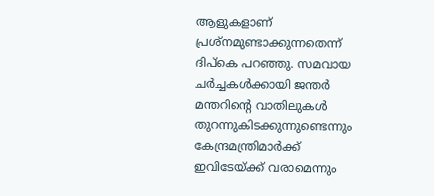ആളുകളാണ് പ്രശ്‌നമുണ്ടാക്കുന്നതെന്ന് ദിപ്‌കെ പറഞ്ഞു. സമവായ ചർച്ചകൾക്കായി ജന്തർ മന്തറിന്റെ വാതിലുകൾ തുറന്നുകിടക്കുന്നുണ്ടെന്നും കേന്ദ്രമന്ത്രിമാർക്ക് ഇവിടേയ്ക്ക് വരാമെന്നും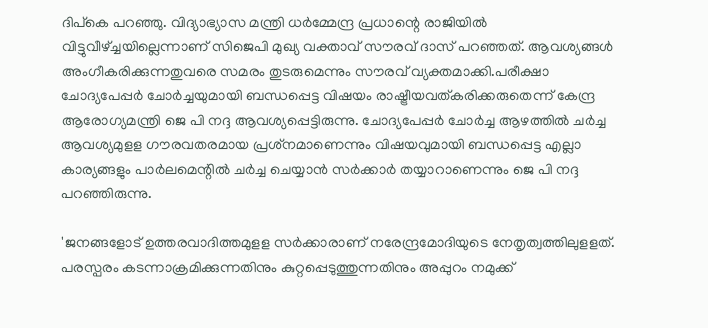ദിപ്‌കെ പറഞ്ഞു. വിദ്യാഭ്യാസ മന്ത്രി ധർമ്മേന്ദ്ര പ്രധാന്റെ രാജിയിൽ വിട്ടുവീഴ്ച്ചയില്ലെന്നാണ് സിജെപി മുഖ്യ വക്താവ് സൗരവ് ദാസ് പറഞ്ഞത്. ആവശ്യങ്ങൾ അംഗീകരിക്കുന്നതുവരെ സമരം തുടരുമെന്നും സൗരവ് വ്യക്തമാക്കി.പരീക്ഷാ ചോദ്യപേപ്പർ ചോർച്ചയുമായി ബന്ധപ്പെട്ട വിഷയം രാഷ്ട്രീയവത്കരിക്കരുതെന്ന് കേന്ദ്ര ആരോഗ്യമന്ത്രി ജെ പി നദ്ദ ആവശ്യപ്പെട്ടിരുന്നു. ചോദ്യപേപ്പർ ചോർച്ച ആഴത്തിൽ ചർച്ച ആവശ്യമുളള ഗൗരവതരമായ പ്രശ്‌നമാണെന്നും വിഷയവുമായി ബന്ധപ്പെട്ട എല്ലാ കാര്യങ്ങളും പാർലമെന്റിൽ ചർച്ച ചെയ്യാൻ സർക്കാർ തയ്യാറാണെന്നും ജെ പി നദ്ദ പറഞ്ഞിരുന്നു.

'ജനങ്ങളോട് ഉത്തരവാദിത്തമുളള സർക്കാരാണ് നരേന്ദ്രമോദിയുടെ നേതൃത്വത്തിലുളളത്. പരസ്പരം കടന്നാക്രമിക്കുന്നതിനും കുറ്റപ്പെടുത്തുന്നതിനും അപ്പുറം നമുക്ക്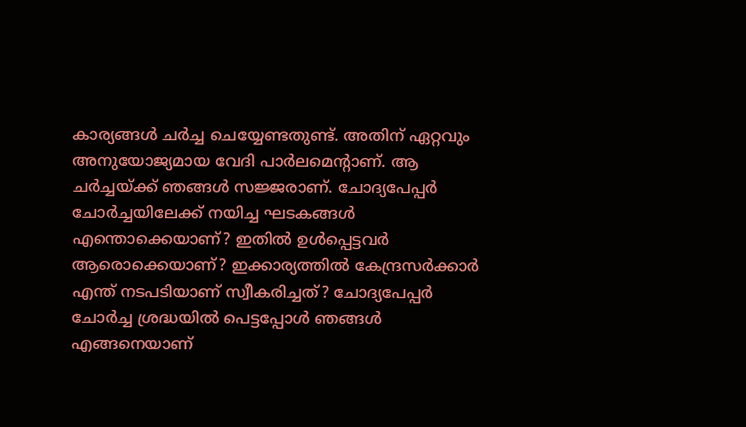കാര്യങ്ങൾ ചർച്ച ചെയ്യേണ്ടതുണ്ട്. അതിന് ഏറ്റവും അനുയോജ്യമായ വേദി പാർലമെന്റാണ്. ആ ചർച്ചയ്ക്ക് ഞങ്ങൾ സജ്ജരാണ്. ചോദ്യപേപ്പർ ചോർച്ചയിലേക്ക് നയിച്ച ഘടകങ്ങൾ എന്തൊക്കെയാണ്? ഇതിൽ ഉൾപ്പെട്ടവർ ആരൊക്കെയാണ്? ഇക്കാര്യത്തിൽ കേന്ദ്രസർക്കാർ എന്ത് നടപടിയാണ് സ്വീകരിച്ചത്? ചോദ്യപേപ്പർ ചോർച്ച ശ്രദ്ധയിൽ പെട്ടപ്പോൾ ഞങ്ങൾ എങ്ങനെയാണ്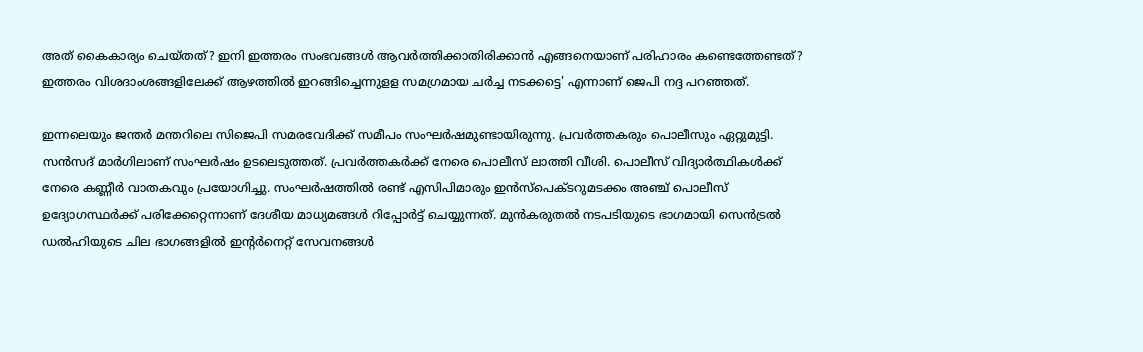അത് കൈകാര്യം ചെയ്തത്? ഇനി ഇത്തരം സംഭവങ്ങൾ ആവർത്തിക്കാതിരിക്കാൻ എങ്ങനെയാണ് പരിഹാരം കണ്ടെത്തേണ്ടത്? ഇത്തരം വിശദാംശങ്ങളിലേക്ക് ആഴത്തിൽ ഇറങ്ങിച്ചെന്നുളള സമഗ്രമായ ചർച്ച നടക്കട്ടെ' എന്നാണ് ജെപി നദ്ദ പറഞ്ഞത്.

ഇന്നലെയും ജന്തർ മന്തറിലെ സിജെപി സമരവേദിക്ക് സമീപം സംഘർഷമുണ്ടായിരുന്നു. പ്രവർത്തകരും പൊലീസും ഏറ്റുമുട്ടി. സൻസദ് മാർഗിലാണ് സംഘർഷം ഉടലെടുത്തത്. പ്രവർത്തകർക്ക് നേരെ പൊലീസ് ലാത്തി വീശി. പൊലീസ് വിദ്യാർത്ഥികൾക്ക് നേരെ കണ്ണീർ വാതകവും പ്രയോഗിച്ചു. സംഘർഷത്തിൽ രണ്ട് എസിപിമാരും ഇൻസ്‌പെക്ടറുമടക്കം അഞ്ച് പൊലീസ് ഉദ്യോഗസ്ഥർക്ക് പരിക്കേറ്റെന്നാണ് ദേശീയ മാധ്യമങ്ങൾ റിപ്പോർട്ട് ചെയ്യുന്നത്. മുൻകരുതൽ നടപടിയുടെ ഭാഗമായി സെൻട്രൽ ഡൽഹിയുടെ ചില ഭാഗങ്ങളിൽ ഇന്റർനെറ്റ് സേവനങ്ങൾ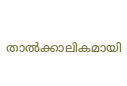താൽക്കാലികമായി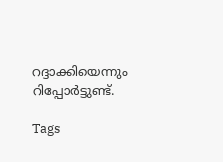റദ്ദാക്കിയെന്നും റിപ്പോർട്ടുണ്ട്.

Tags